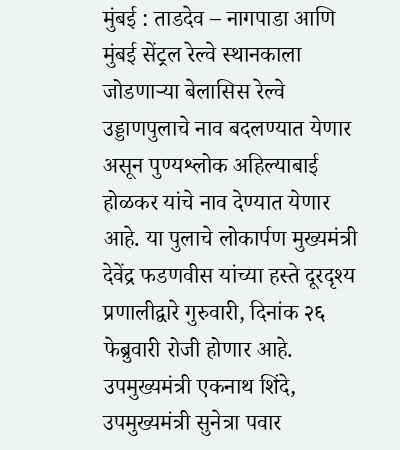मुंबई : ताडदेव – नागपाडा आणि मुंबई सेंट्रल रेल्वे स्थानकाला जोडणाऱ्या बेलासिस रेल्वे उड्डाणपुलाचे नाव बदलण्यात येणार असून पुण्यश्लोक अहिल्याबाई होळकर यांचे नाव देण्यात येणार आहे. या पुलाचे लोकार्पण मुख्यमंत्री देवेंद्र फडणवीस यांच्या हस्ते दूरदृश्य प्रणालीद्वारे गुरुवारी, दिनांक २६ फेब्रुवारी रोजी होणार आहे. उपमुख्यमंत्री एकनाथ शिंदे, उपमुख्यमंत्री सुनेत्रा पवार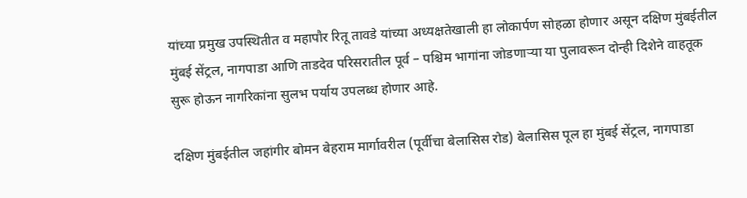यांच्या प्रमुख उपस्थितीत व महापौर रितू तावडे यांच्या अध्यक्षतेखाली हा लोकार्पण सोहळा होणार असून दक्षिण मुंबईतील मुंबई सेंट्रल, नागपाडा आणि ताडदेव परिसरातील पूर्व – पश्चिम भागांना जोडणाऱ्या या पुलावरून दोन्ही दिशेने वाहतूक सुरू होऊन नागरिकांना सुलभ पर्याय उपलब्ध होणार आहे.

दक्षिण मुंबईतील जहांगीर बोमन बेहराम मार्गावरील (पूर्वीचा बेलासिस रोड) बेलासिस पूल हा मुंबई सेंट्रल, नागपाडा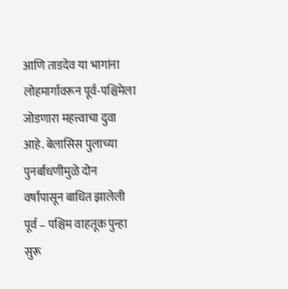आणि ताडदेव या भागांना लोहमार्गावरून पूर्व-पश्चिमेला जोडणारा महत्त्वाचा दुवा आहे. बेलासिस पुलाच्या पुनर्बांधणीमुळे दोन वर्षांपासून बाधित झालेली पूर्व – पश्चिम वाहतूक पुन्हा सुरू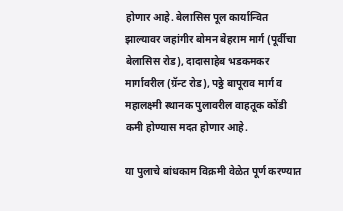होणार आहे. बेलासिस पूल कार्यान्वित झाल्यावर जहांगीर बोमन बेहराम मार्ग (पूर्वीचा बेलासिस रोड), दादासाहेब भडकमकर मार्गावरील (ग्रॅन्ट रोड), पठ्ठे बापूराव मार्ग व महालक्ष्मी स्थानक पुलावरील वाहतूक कोंडी कमी होण्यास मदत होणार आहे.

या पुलाचे बांधकाम विक्रमी वेळेत पूर्ण करण्यात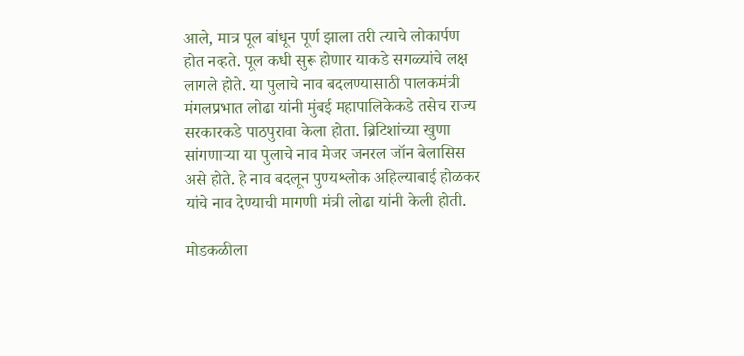आले, मात्र पूल बांधून पूर्ण झाला तरी त्याचे लोकार्पण होत नव्हते. पूल कधी सुरू होणार याकडे सगळ्यांचे लक्ष लागले होते. या पुलाचे नाव बदलण्यासाठी पालकमंत्री मंगलप्रभात लोढा यांनी मुंबई महापालिकेकडे तसेच राज्य सरकारकडे पाठपुरावा केला होता. ब्रिटिशांच्या खुणा सांगणाऱ्या या पुलाचे नाव मेजर जनरल जॉन बेलासिस असे होते. हे नाव बदलून पुण्यश्लोक अहिल्याबाई होळकर यांचे नाव देण्याची मागणी मंत्री लोढा यांनी केली होती.

मोडकळीला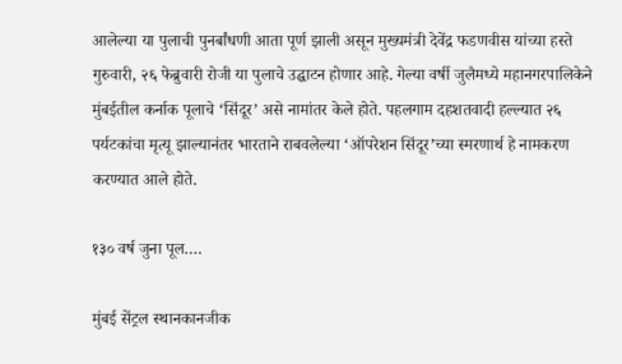आलेल्या या पुलाची पुनर्बांधणी आता पूर्ण झाली असून मुख्यमंत्री देवेंद्र फडणवीस यांच्या हस्ते गुरुवारी, २६ फेब्रुवारी रोजी या पुलाचे उद्घाटन होणार आहे. गेल्या वर्षी जुलैमध्ये महानगरपालिकेने मुंबईतील कर्नाक पूलाचे ‘सिंदूर’ असे नामांतर केले होते. पहलगाम दहशतवादी हल्ल्यात २६ पर्यटकांचा मृत्यू झाल्यानंतर भारताने राबवलेल्या ‘ऑपरेशन सिंदूर’च्या स्मरणार्थ हे नामकरण करण्यात आले होते.

१३० वर्ष जुना पूल….

मुंबई सेंट्रल स्थानकानजीक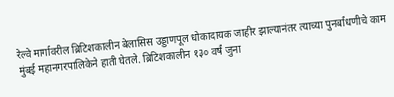रेल्वे मार्गावरील ब्रिटिशकालीन बेलासिस उड्डाणपूल धोकादायक जाहीर झाल्यानंतर त्याच्या पुनर्बांधणीचे काम मुंबई महानगरपालिकेने हाती घेतले. ब्रिटिशकालीन १३० वर्षं जुना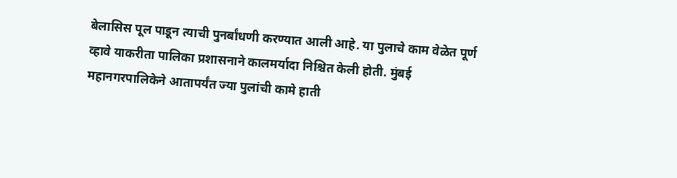बेलासिस पूल पाडून त्याची पुनर्बांधणी करण्यात आली आहे. या पुलाचे काम वेळेत पूर्ण व्हावे याकरीता पालिका प्रशासनाने कालमर्यादा निश्चित केली होती. मुंबई महानगरपालिकेने आतापर्यंत ज्या पुलांची कामे हाती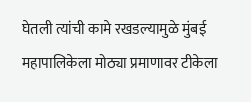घेतली त्यांची कामे रखडल्यामुळे मुंबई महापालिकेला मोठ्या प्रमाणावर टीकेला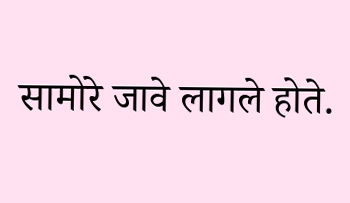सामोरे जावे लागले होते.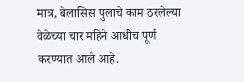मात्र, बेलासिस पुलाचे काम ठरलेल्या वेळेच्या चार महिने आधीच पूर्ण करण्यात आले आहे.